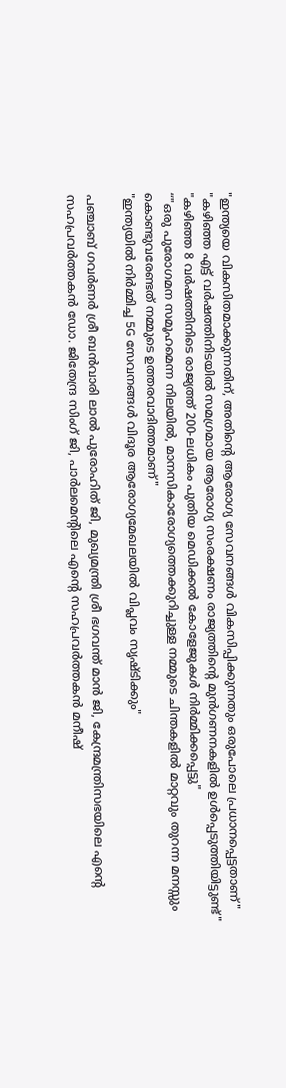"ഇന്ത്യയെ വികസിതമാക്കുന്നതിന്, അതിന്റെ ആരോഗ്യ സേവനങ്ങൾ വികസിപ്പിക്കുന്നതും ഒരുപോലെ പ്രധാനപ്പെട്ടതാണ്"
"കഴിഞ്ഞ എട്ട് വർഷത്തിനിടയിൽ സമഗ്രമായ ആരോഗ്യ സംരക്ഷണം രാജ്യത്തിന്റെ മുൻ‌ഗണനകളിൽ ഉൾപ്പെടുത്തിയിട്ടുണ്ട്"
"കഴിഞ്ഞ 8 വർഷത്തിനിടെ രാജ്യത്ത് 200-ലധികം പുതിയ മെഡിക്കൽ കോളേജുകൾ നിർമ്മിക്കപ്പെട്ടു"
“"ഒരു പുരോഗമന സമൂഹമെന്ന നിലയിൽ, മാനസികാരോഗ്യത്തെക്കുറിച്ചുള്ള നമ്മുടെ ചിന്തകളിൽ മാറ്റവും തുറന്ന മനസ്സും കൊണ്ടുവരേണ്ടത് നമ്മുടെ ഉത്തരവാദിത്തമാണ്"
"ഇന്ത്യയിൽ നിർമ്മിച്ച 5G സേവനങ്ങൾ വിദൂര ആരോഗ്യമേഖലയിൽ വിപ്ലവം സൃഷ്ടിക്കും"

പഞ്ചാബ് ഗവര്‍ണര്‍ ശ്രീ ബന്‍വാരി ലാല്‍ പുരോഹിത് ജി, മുഖ്യമന്ത്രി ശ്രീ ഭഗവന്ത് മാന്‍ ജി, കേന്ദ്രമന്ത്രിസഭയിലെ എന്റെ സഹപ്രവര്‍ത്തകന്‍ ഡോ. ജിതേന്ദ്ര സിംഗ് ജി, പാര്‍ലമെന്റിലെ എന്റെ സഹപ്രവര്‍ത്തകന്‍ മനീഷ്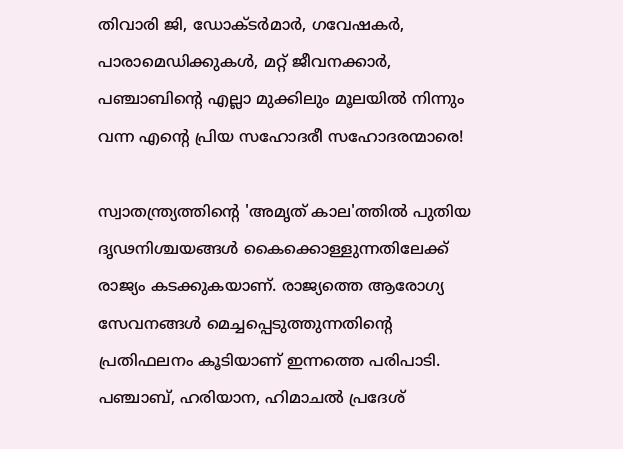തിവാരി ജി, ഡോക്ടര്‍മാര്‍, ഗവേഷകര്‍, പാരാമെഡിക്കുകള്‍, മറ്റ് ജീവനക്കാര്‍, പഞ്ചാബിന്റെ എല്ലാ മുക്കിലും മൂലയില്‍ നിന്നും വന്ന എന്റെ പ്രിയ സഹോദരീ സഹോദരന്മാരെ!

സ്വാതന്ത്ര്യത്തിന്റെ 'അമൃത് കാല'ത്തില്‍ പുതിയ ദൃഢനിശ്ചയങ്ങള്‍ കൈക്കൊള്ളുന്നതിലേക്ക് രാജ്യം കടക്കുകയാണ്. രാജ്യത്തെ ആരോഗ്യ സേവനങ്ങള്‍ മെച്ചപ്പെടുത്തുന്നതിന്റെ പ്രതിഫലനം കൂടിയാണ് ഇന്നത്തെ പരിപാടി. പഞ്ചാബ്, ഹരിയാന, ഹിമാചല്‍ പ്രദേശ്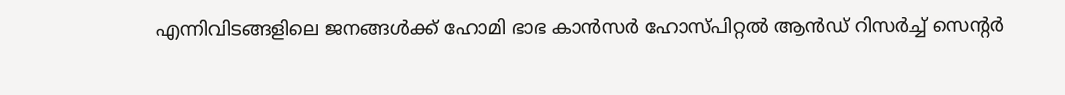എന്നിവിടങ്ങളിലെ ജനങ്ങള്‍ക്ക് ഹോമി ഭാഭ കാന്‍സര്‍ ഹോസ്പിറ്റല്‍ ആന്‍ഡ് റിസര്‍ച്ച് സെന്റര്‍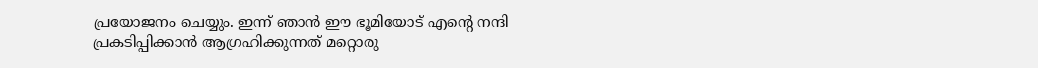പ്രയോജനം ചെയ്യും. ഇന്ന് ഞാന്‍ ഈ ഭൂമിയോട് എന്റെ നന്ദി പ്രകടിപ്പിക്കാന്‍ ആഗ്രഹിക്കുന്നത് മറ്റൊരു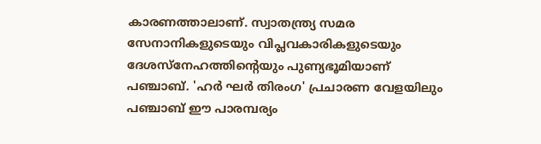കാരണത്താലാണ്. സ്വാതന്ത്ര്യ സമര സേനാനികളുടെയും വിപ്ലവകാരികളുടെയും ദേശസ്‌നേഹത്തിന്റെയും പുണ്യഭൂമിയാണ് പഞ്ചാബ്. 'ഹര്‍ ഘര്‍ തിരംഗ' പ്രചാരണ വേളയിലും പഞ്ചാബ് ഈ പാരമ്പര്യം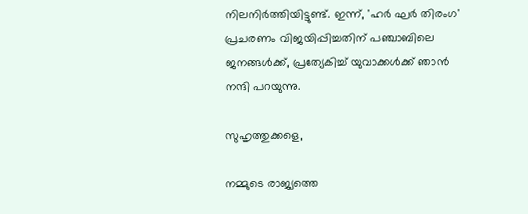നിലനിര്‍ത്തിയിട്ടുണ്ട്. ഇന്ന്, 'ഹര്‍ ഘര്‍ തിരംഗ' പ്രചരണം വിജയിപ്പിച്ചതിന് പഞ്ചാബിലെ ജനങ്ങള്‍ക്ക്, പ്രത്യേകിച്ച് യുവാക്കള്‍ക്ക് ഞാന്‍ നന്ദി പറയുന്നു.

സുഹൃത്തുക്കളെ,

നമ്മുടെ രാജ്യത്തെ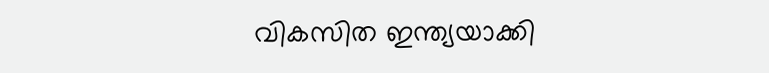വികസിത ഇന്ത്യയാക്കി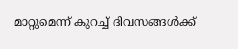മാറ്റുമെന്ന് കുറച്ച് ദിവസങ്ങള്‍ക്ക്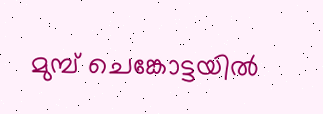മുമ്പ് ചെങ്കോട്ടയില്‍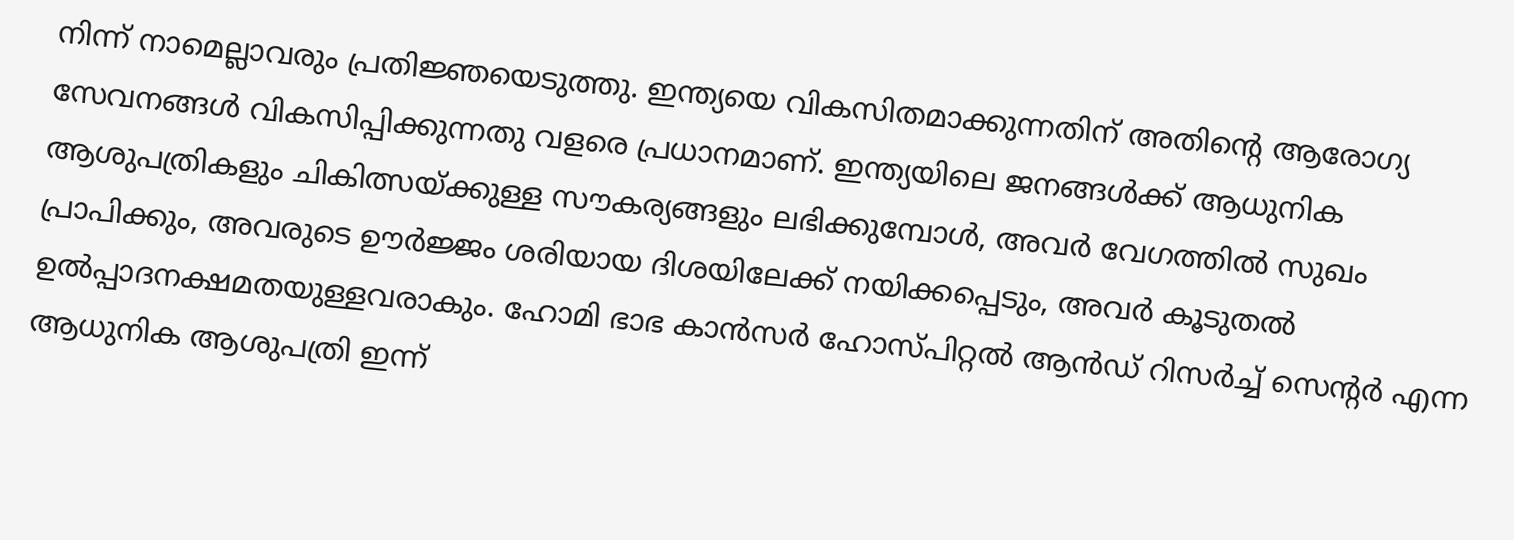നിന്ന് നാമെല്ലാവരും പ്രതിജ്ഞയെടുത്തു. ഇന്ത്യയെ വികസിതമാക്കുന്നതിന് അതിന്റെ ആരോഗ്യ സേവനങ്ങള്‍ വികസിപ്പിക്കുന്നതു വളരെ പ്രധാനമാണ്. ഇന്ത്യയിലെ ജനങ്ങള്‍ക്ക് ആധുനിക ആശുപത്രികളും ചികിത്സയ്ക്കുള്ള സൗകര്യങ്ങളും ലഭിക്കുമ്പോള്‍, അവര്‍ വേഗത്തില്‍ സുഖം പ്രാപിക്കും, അവരുടെ ഊര്‍ജ്ജം ശരിയായ ദിശയിലേക്ക് നയിക്കപ്പെടും, അവര്‍ കൂടുതല്‍ ഉല്‍പ്പാദനക്ഷമതയുള്ളവരാകും. ഹോമി ഭാഭ കാന്‍സര്‍ ഹോസ്പിറ്റല്‍ ആന്‍ഡ് റിസര്‍ച്ച് സെന്റര്‍ എന്ന ആധുനിക ആശുപത്രി ഇന്ന്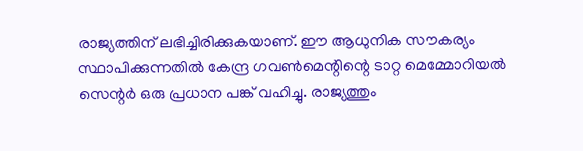രാജ്യത്തിന് ലഭിച്ചിരിക്കുകയാണ്. ഈ ആധുനിക സൗകര്യം സ്ഥാപിക്കുന്നതില്‍ കേന്ദ്ര ഗവണ്‍മെന്റിന്റെ ടാറ്റ മെമ്മോറിയല്‍ സെന്റര്‍ ഒരു പ്രധാന പങ്ക് വഹിച്ചു. രാജ്യത്തും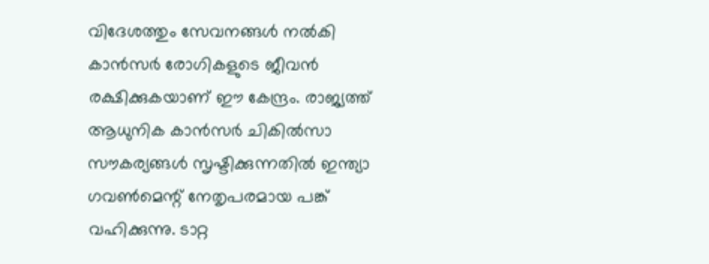വിദേശത്തും സേവനങ്ങള്‍ നല്‍കി കാന്‍സര്‍ രോഗികളുടെ ജീവന്‍ രക്ഷിക്കുകയാണ് ഈ കേന്ദ്രം. രാജ്യത്ത് ആധുനിക കാന്‍സര്‍ ചികില്‍സാ സൗകര്യങ്ങള്‍ സൃഷ്ടിക്കുന്നതില്‍ ഇന്ത്യാ ഗവണ്‍മെന്റ് നേതൃപരമായ പങ്ക് വഹിക്കുന്നു. ടാറ്റ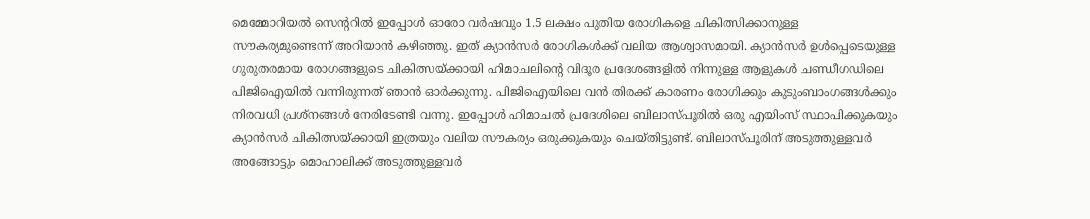മെമ്മോറിയല്‍ സെന്ററില്‍ ഇപ്പോള്‍ ഓരോ വര്‍ഷവും 1.5 ലക്ഷം പുതിയ രോഗികളെ ചികിത്സിക്കാനുള്ള സൗകര്യമുണ്ടെന്ന് അറിയാന്‍ കഴിഞ്ഞു. ഇത് ക്യാന്‍സര്‍ രോഗികള്‍ക്ക് വലിയ ആശ്വാസമായി. ക്യാന്‍സര്‍ ഉള്‍പ്പെടെയുള്ള ഗുരുതരമായ രോഗങ്ങളുടെ ചികിത്സയ്ക്കായി ഹിമാചലിന്റെ വിദൂര പ്രദേശങ്ങളില്‍ നിന്നുള്ള ആളുകള്‍ ചണ്ഡീഗഡിലെ പിജിഐയില്‍ വന്നിരുന്നത് ഞാന്‍ ഓര്‍ക്കുന്നു. പിജിഐയിലെ വന്‍ തിരക്ക് കാരണം രോഗിക്കും കുടുംബാംഗങ്ങള്‍ക്കും നിരവധി പ്രശ്‌നങ്ങള്‍ നേരിടേണ്ടി വന്നു. ഇപ്പോള്‍ ഹിമാചല്‍ പ്രദേശിലെ ബിലാസ്പൂരില്‍ ഒരു എയിംസ് സ്ഥാപിക്കുകയും ക്യാന്‍സര്‍ ചികിത്സയ്ക്കായി ഇത്രയും വലിയ സൗകര്യം ഒരുക്കുകയും ചെയ്തിട്ടുണ്ട്. ബിലാസ്പൂരിന് അടുത്തുള്ളവര്‍ അങ്ങോട്ടും മൊഹാലിക്ക് അടുത്തുള്ളവര്‍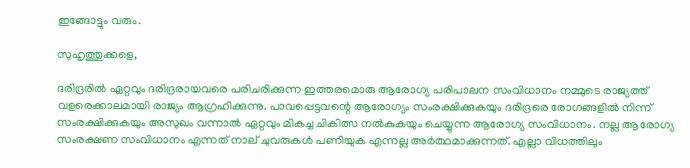ഇങ്ങോട്ടും വരും.

സുഹൃത്തുക്കളെ,

ദരിദ്രരില്‍ ഏറ്റവും ദരിദ്രരായവരെ പരിചരിക്കുന്ന ഇത്തരമൊരു ആരോഗ്യ പരിപാലന സംവിധാനം നമ്മുടെ രാജ്യത്ത് വളരെക്കാലമായി രാജ്യം ആഗ്രഹിക്കുന്നു. പാവപ്പെട്ടവന്റെ ആരോഗ്യം സംരക്ഷിക്കുകയും ദരിദ്രരെ രോഗങ്ങളില്‍ നിന്ന് സംരക്ഷിക്കുകയും അസുഖം വന്നാല്‍ ഏറ്റവും മികച്ച ചികിത്സ നല്‍കുകയും ചെയ്യുന്ന ആരോഗ്യ സംവിധാനം. നല്ല ആരോഗ്യ സംരക്ഷണ സംവിധാനം എന്നത് നാല് ചുവരുകള്‍ പണിയുക എന്നല്ല അര്‍ത്ഥമാക്കുന്നത്. എല്ലാ വിധത്തിലും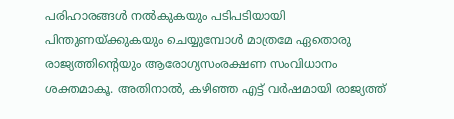പരിഹാരങ്ങള്‍ നല്‍കുകയും പടിപടിയായി പിന്തുണയ്ക്കുകയും ചെയ്യുമ്പോള്‍ മാത്രമേ ഏതൊരു രാജ്യത്തിന്റെയും ആരോഗ്യസംരക്ഷണ സംവിധാനം ശക്തമാകൂ. അതിനാല്‍, കഴിഞ്ഞ എട്ട് വര്‍ഷമായി രാജ്യത്ത്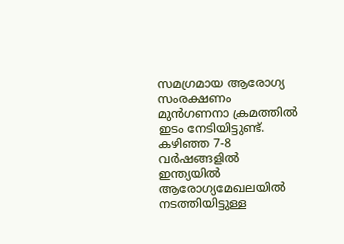സമഗ്രമായ ആരോഗ്യ സംരക്ഷണം മുന്‍ഗണനാ ക്രമത്തില്‍ ഇടം നേടിയിട്ടുണ്ട്. കഴിഞ്ഞ 7-8 വര്‍ഷങ്ങളില്‍ ഇന്ത്യയില്‍ ആരോഗ്യമേഖലയില്‍ നടത്തിയിട്ടുള്ള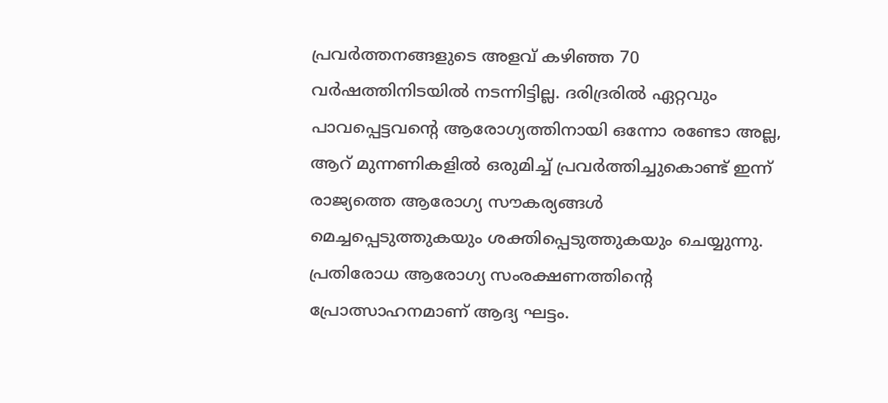പ്രവര്‍ത്തനങ്ങളുടെ അളവ് കഴിഞ്ഞ 70 വര്‍ഷത്തിനിടയില്‍ നടന്നിട്ടില്ല. ദരിദ്രരില്‍ ഏറ്റവും പാവപ്പെട്ടവന്റെ ആരോഗ്യത്തിനായി ഒന്നോ രണ്ടോ അല്ല, ആറ് മുന്നണികളില്‍ ഒരുമിച്ച് പ്രവര്‍ത്തിച്ചുകൊണ്ട് ഇന്ന് രാജ്യത്തെ ആരോഗ്യ സൗകര്യങ്ങള്‍ മെച്ചപ്പെടുത്തുകയും ശക്തിപ്പെടുത്തുകയും ചെയ്യുന്നു. പ്രതിരോധ ആരോഗ്യ സംരക്ഷണത്തിന്റെ പ്രോത്സാഹനമാണ് ആദ്യ ഘട്ടം.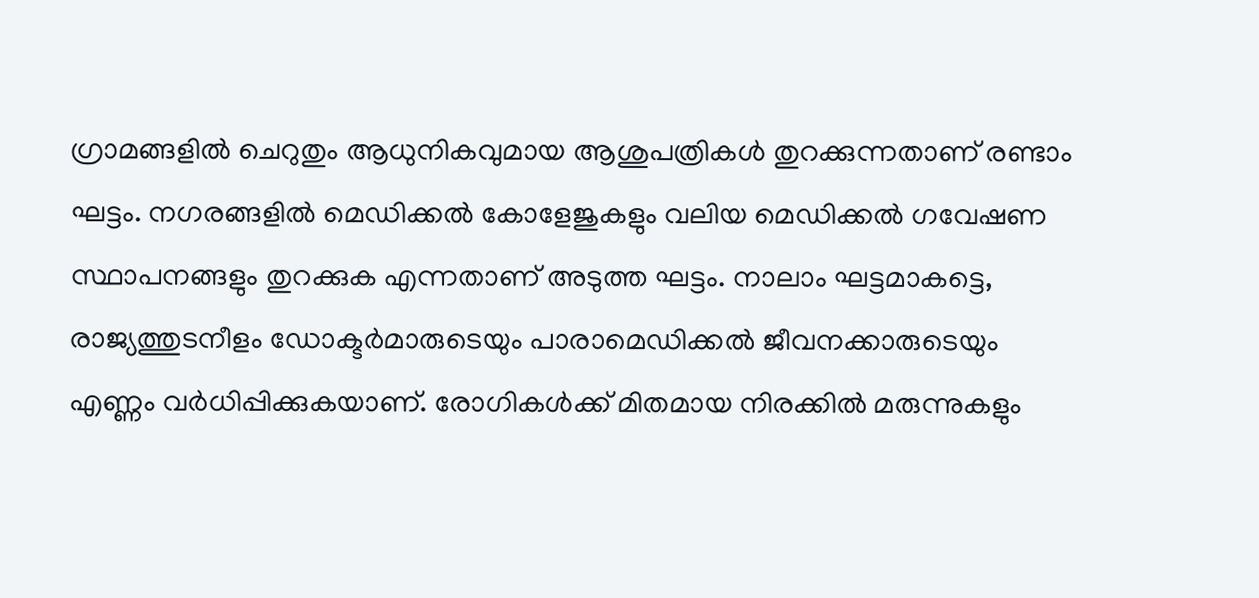ഗ്രാമങ്ങളില്‍ ചെറുതും ആധുനികവുമായ ആശുപത്രികള്‍ തുറക്കുന്നതാണ് രണ്ടാം ഘട്ടം. നഗരങ്ങളില്‍ മെഡിക്കല്‍ കോളേജുകളും വലിയ മെഡിക്കല്‍ ഗവേഷണ സ്ഥാപനങ്ങളും തുറക്കുക എന്നതാണ് അടുത്ത ഘട്ടം. നാലാം ഘട്ടമാകട്ടെ, രാജ്യത്തുടനീളം ഡോക്ടര്‍മാരുടെയും പാരാമെഡിക്കല്‍ ജീവനക്കാരുടെയും എണ്ണം വര്‍ധിപ്പിക്കുകയാണ്. രോഗികള്‍ക്ക് മിതമായ നിരക്കില്‍ മരുന്നുകളും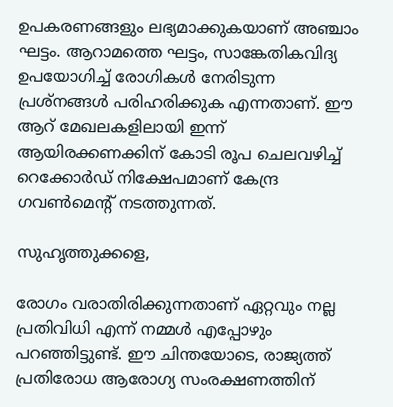ഉപകരണങ്ങളും ലഭ്യമാക്കുകയാണ് അഞ്ചാം ഘട്ടം. ആറാമത്തെ ഘട്ടം, സാങ്കേതികവിദ്യ ഉപയോഗിച്ച് രോഗികള്‍ നേരിടുന്ന പ്രശ്‌നങ്ങള്‍ പരിഹരിക്കുക എന്നതാണ്. ഈ ആറ് മേഖലകളിലായി ഇന്ന് ആയിരക്കണക്കിന് കോടി രൂപ ചെലവഴിച്ച് റെക്കോര്‍ഡ് നിക്ഷേപമാണ് കേന്ദ്ര ഗവണ്‍മെന്റ് നടത്തുന്നത്.

സുഹൃത്തുക്കളെ,

രോഗം വരാതിരിക്കുന്നതാണ് ഏറ്റവും നല്ല പ്രതിവിധി എന്ന് നമ്മള്‍ എപ്പോഴും പറഞ്ഞിട്ടുണ്ട്. ഈ ചിന്തയോടെ, രാജ്യത്ത് പ്രതിരോധ ആരോഗ്യ സംരക്ഷണത്തിന്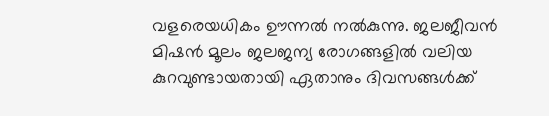വളരെയധികം ഊന്നല്‍ നല്‍കുന്നു. ജലജീവന്‍ മിഷന്‍ മൂലം ജലജന്യ രോഗങ്ങളില്‍ വലിയ കുറവുണ്ടായതായി ഏതാനും ദിവസങ്ങള്‍ക്ക്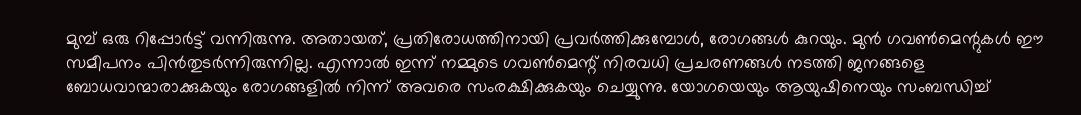മുമ്പ് ഒരു റിപ്പോര്‍ട്ട് വന്നിരുന്നു. അതായത്, പ്രതിരോധത്തിനായി പ്രവര്‍ത്തിക്കുമ്പോള്‍, രോഗങ്ങള്‍ കുറയും. മുന്‍ ഗവണ്‍മെന്റുകള്‍ ഈ സമീപനം പിന്‍തുടര്‍ന്നിരുന്നില്ല. എന്നാല്‍ ഇന്ന് നമ്മുടെ ഗവണ്‍മെന്റ് നിരവധി പ്രചരണങ്ങള്‍ നടത്തി ജനങ്ങളെ ബോധവാന്മാരാക്കുകയും രോഗങ്ങളില്‍ നിന്ന് അവരെ സംരക്ഷിക്കുകയും ചെയ്യുന്നു. യോഗയെയും ആയുഷിനെയും സംബന്ധിച്ച്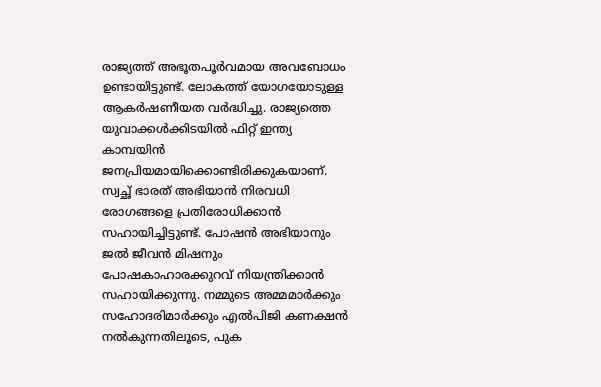രാജ്യത്ത് അഭൂതപൂര്‍വമായ അവബോധം ഉണ്ടായിട്ടുണ്ട്. ലോകത്ത് യോഗയോടുള്ള ആകര്‍ഷണീയത വര്‍ദ്ധിച്ചു. രാജ്യത്തെ യുവാക്കള്‍ക്കിടയില്‍ ഫിറ്റ് ഇന്ത്യ കാമ്പയിന്‍ ജനപ്രിയമായിക്കൊണ്ടിരിക്കുകയാണ്. സ്വച്ഛ് ഭാരത് അഭിയാന്‍ നിരവധി രോഗങ്ങളെ പ്രതിരോധിക്കാന്‍ സഹായിച്ചിട്ടുണ്ട്. പോഷന്‍ അഭിയാനും ജല്‍ ജീവന്‍ മിഷനും പോഷകാഹാരക്കുറവ് നിയന്ത്രിക്കാന്‍ സഹായിക്കുന്നു. നമ്മുടെ അമ്മമാര്‍ക്കും സഹോദരിമാര്‍ക്കും എല്‍പിജി കണക്ഷന്‍ നല്‍കുന്നതിലൂടെ, പുക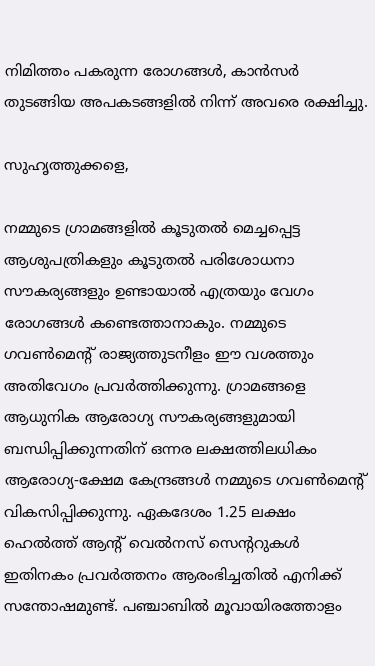നിമിത്തം പകരുന്ന രോഗങ്ങള്‍, കാന്‍സര്‍ തുടങ്ങിയ അപകടങ്ങളില്‍ നിന്ന് അവരെ രക്ഷിച്ചു.

സുഹൃത്തുക്കളെ,

നമ്മുടെ ഗ്രാമങ്ങളില്‍ കൂടുതല്‍ മെച്ചപ്പെട്ട ആശുപത്രികളും കൂടുതല്‍ പരിശോധനാ സൗകര്യങ്ങളും ഉണ്ടായാല്‍ എത്രയും വേഗം രോഗങ്ങള്‍ കണ്ടെത്താനാകും. നമ്മുടെ ഗവണ്‍മെന്റ് രാജ്യത്തുടനീളം ഈ വശത്തും അതിവേഗം പ്രവര്‍ത്തിക്കുന്നു. ഗ്രാമങ്ങളെ ആധുനിക ആരോഗ്യ സൗകര്യങ്ങളുമായി ബന്ധിപ്പിക്കുന്നതിന് ഒന്നര ലക്ഷത്തിലധികം ആരോഗ്യ-ക്ഷേമ കേന്ദ്രങ്ങള്‍ നമ്മുടെ ഗവണ്‍മെന്റ് വികസിപ്പിക്കുന്നു. ഏകദേശം 1.25 ലക്ഷം ഹെല്‍ത്ത് ആന്റ് വെല്‍നസ് സെന്ററുകള്‍ ഇതിനകം പ്രവര്‍ത്തനം ആരംഭിച്ചതില്‍ എനിക്ക് സന്തോഷമുണ്ട്. പഞ്ചാബില്‍ മൂവായിരത്തോളം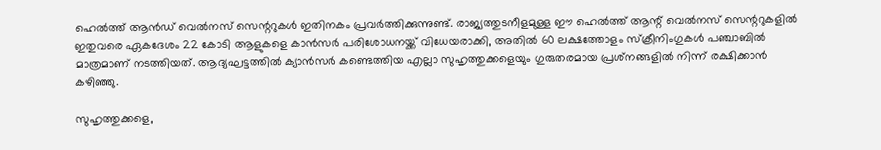ഹെല്‍ത്ത് ആന്‍ഡ് വെല്‍നസ് സെന്ററുകള്‍ ഇതിനകം പ്രവര്‍ത്തിക്കുന്നുണ്ട്. രാജ്യത്തുടനീളമുള്ള ഈ ഹെല്‍ത്ത് ആന്റ് വെല്‍നസ് സെന്ററുകളില്‍ ഇതുവരെ ഏകദേശം 22 കോടി ആളുകളെ കാന്‍സര്‍ പരിശോധനയ്ക്ക് വിധേയരാക്കി, അതില്‍ 60 ലക്ഷത്തോളം സ്‌ക്രീനിംഗുകള്‍ പഞ്ചാബില്‍ മാത്രമാണ് നടത്തിയത്. ആദ്യഘട്ടത്തില്‍ ക്യാന്‍സര്‍ കണ്ടെത്തിയ എല്ലാ സുഹൃത്തുക്കളെയും ഗുരുതരമായ പ്രശ്‌നങ്ങളില്‍ നിന്ന് രക്ഷിക്കാന്‍ കഴിഞ്ഞു.

സുഹൃത്തുക്കളെ,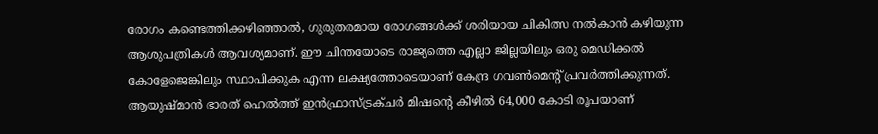രോഗം കണ്ടെത്തിക്കഴിഞ്ഞാല്‍, ഗുരുതരമായ രോഗങ്ങള്‍ക്ക് ശരിയായ ചികിത്സ നല്‍കാന്‍ കഴിയുന്ന ആശുപത്രികള്‍ ആവശ്യമാണ്. ഈ ചിന്തയോടെ രാജ്യത്തെ എല്ലാ ജില്ലയിലും ഒരു മെഡിക്കല്‍ കോളേജെങ്കിലും സ്ഥാപിക്കുക എന്ന ലക്ഷ്യത്തോടെയാണ് കേന്ദ്ര ഗവണ്‍മെന്റ് പ്രവര്‍ത്തിക്കുന്നത്. ആയുഷ്മാന്‍ ഭാരത് ഹെല്‍ത്ത് ഇന്‍ഫ്രാസ്ട്രക്ചര്‍ മിഷന്റെ കീഴില്‍ 64,000 കോടി രൂപയാണ്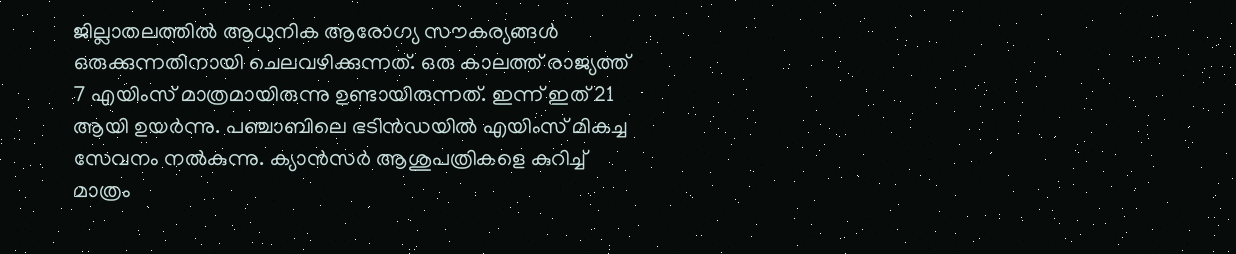ജില്ലാതലത്തില്‍ ആധുനിക ആരോഗ്യ സൗകര്യങ്ങള്‍ ഒരുക്കുന്നതിനായി ചെലവഴിക്കുന്നത്. ഒരു കാലത്ത് രാജ്യത്ത് 7 എയിംസ് മാത്രമായിരുന്നു ഉണ്ടായിരുന്നത്. ഇന്ന് ഇത് 21 ആയി ഉയര്‍ന്നു. പഞ്ചാബിലെ ഭടിന്‍ഡയില്‍ എയിംസ് മികച്ച സേവനം നല്‍കുന്നു. ക്യാന്‍സര്‍ ആശുപത്രികളെ കുറിച്ച് മാത്രം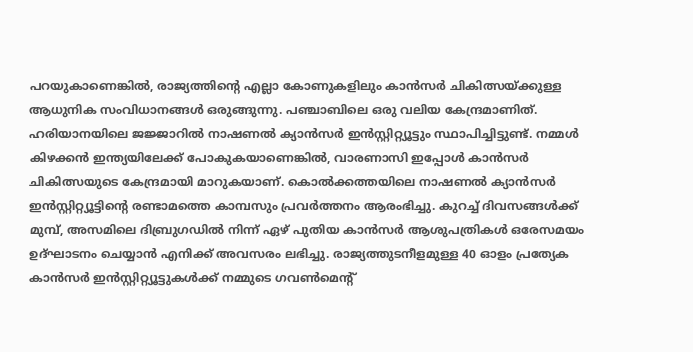പറയുകാണെങ്കില്‍, രാജ്യത്തിന്റെ എല്ലാ കോണുകളിലും കാന്‍സര്‍ ചികിത്സയ്ക്കുള്ള ആധുനിക സംവിധാനങ്ങള്‍ ഒരുങ്ങുന്നു. പഞ്ചാബിലെ ഒരു വലിയ കേന്ദ്രമാണിത്. ഹരിയാനയിലെ ജജ്ജാറില്‍ നാഷണല്‍ ക്യാന്‍സര്‍ ഇന്‍സ്റ്റിറ്റ്യൂട്ടും സ്ഥാപിച്ചിട്ടുണ്ട്. നമ്മള്‍ കിഴക്കന്‍ ഇന്ത്യയിലേക്ക് പോകുകയാണെങ്കില്‍, വാരണാസി ഇപ്പോള്‍ കാന്‍സര്‍ ചികിത്സയുടെ കേന്ദ്രമായി മാറുകയാണ്. കൊല്‍ക്കത്തയിലെ നാഷണല്‍ ക്യാന്‍സര്‍ ഇന്‍സ്റ്റിറ്റ്യൂട്ടിന്റെ രണ്ടാമത്തെ കാമ്പസും പ്രവര്‍ത്തനം ആരംഭിച്ചു. കുറച്ച് ദിവസങ്ങള്‍ക്ക് മുമ്പ്, അസമിലെ ദിബ്രുഗഡില്‍ നിന്ന് ഏഴ് പുതിയ കാന്‍സര്‍ ആശുപത്രികള്‍ ഒരേസമയം ഉദ്ഘാടനം ചെയ്യാന്‍ എനിക്ക് അവസരം ലഭിച്ചു. രാജ്യത്തുടനീളമുള്ള 40 ഓളം പ്രത്യേക കാന്‍സര്‍ ഇന്‍സ്റ്റിറ്റ്യൂട്ടുകള്‍ക്ക് നമ്മുടെ ഗവണ്‍മെന്റ്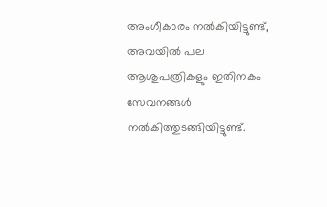അംഗീകാരം നല്‍കിയിട്ടുണ്ട്, അവയില്‍ പല ആശുപത്രികളും ഇതിനകം സേവനങ്ങള്‍ നല്‍കിത്തുടങ്ങിയിട്ടുണ്ട്.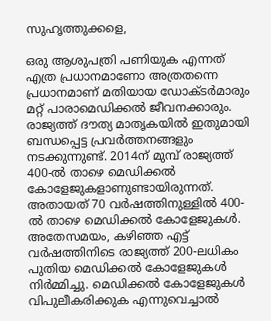സുഹൃത്തുക്കളെ,

ഒരു ആശുപത്രി പണിയുക എന്നത് എത്ര പ്രധാനമാണോ അത്രതന്നെ പ്രധാനമാണ് മതിയായ ഡോക്ടര്‍മാരും മറ്റ് പാരാമെഡിക്കല്‍ ജീവനക്കാരും. രാജ്യത്ത് ദൗത്യ മാതൃകയില്‍ ഇതുമായി ബന്ധപ്പെട്ട പ്രവര്‍ത്തനങ്ങളും നടക്കുന്നുണ്ട്. 2014ന് മുമ്പ് രാജ്യത്ത് 400-ല്‍ താഴെ മെഡിക്കല്‍ കോളേജുകളാണുണ്ടായിരുന്നത്. അതായത് 70 വര്‍ഷത്തിനുള്ളില്‍ 400-ല്‍ താഴെ മെഡിക്കല്‍ കോളേജുകള്‍. അതേസമയം, കഴിഞ്ഞ എട്ട് വര്‍ഷത്തിനിടെ രാജ്യത്ത് 200-ലധികം പുതിയ മെഡിക്കല്‍ കോളേജുകള്‍ നിര്‍മ്മിച്ചു. മെഡിക്കല്‍ കോളേജുകള്‍ വിപുലീകരിക്കുക എന്നുവെച്ചാല്‍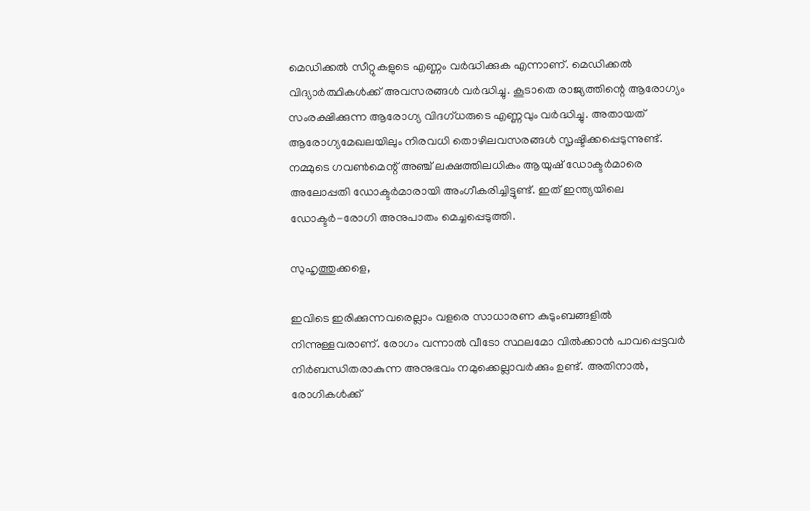മെഡിക്കല്‍ സീറ്റുകളുടെ എണ്ണം വര്‍ദ്ധിക്കുക എന്നാണ്. മെഡിക്കല്‍ വിദ്യാര്‍ത്ഥികള്‍ക്ക് അവസരങ്ങള്‍ വര്‍ദ്ധിച്ചു. കൂടാതെ രാജ്യത്തിന്റെ ആരോഗ്യം സംരക്ഷിക്കുന്ന ആരോഗ്യ വിദഗ്ധരുടെ എണ്ണവും വര്‍ദ്ധിച്ചു. അതായത് ആരോഗ്യമേഖലയിലും നിരവധി തൊഴിലവസരങ്ങള്‍ സൃഷ്ടിക്കപ്പെടുന്നുണ്ട്. നമ്മുടെ ഗവണ്‍മെന്റ് അഞ്ച് ലക്ഷത്തിലധികം ആയുഷ് ഡോക്ടര്‍മാരെ അലോപ്പതി ഡോക്ടര്‍മാരായി അംഗീകരിച്ചിട്ടുണ്ട്. ഇത് ഇന്ത്യയിലെ ഡോക്ടര്‍-രോഗി അനുപാതം മെച്ചപ്പെടുത്തി.

സുഹൃത്തുക്കളെ,

ഇവിടെ ഇരിക്കുന്നവരെല്ലാം വളരെ സാധാരണ കുടുംബങ്ങളില്‍ നിന്നുള്ളവരാണ്. രോഗം വന്നാല്‍ വീടോ സ്ഥലമോ വില്‍ക്കാന്‍ പാവപ്പെട്ടവര്‍ നിര്‍ബന്ധിതരാകുന്ന അനുഭവം നമുക്കെല്ലാവര്‍ക്കും ഉണ്ട്. അതിനാല്‍, രോഗികള്‍ക്ക്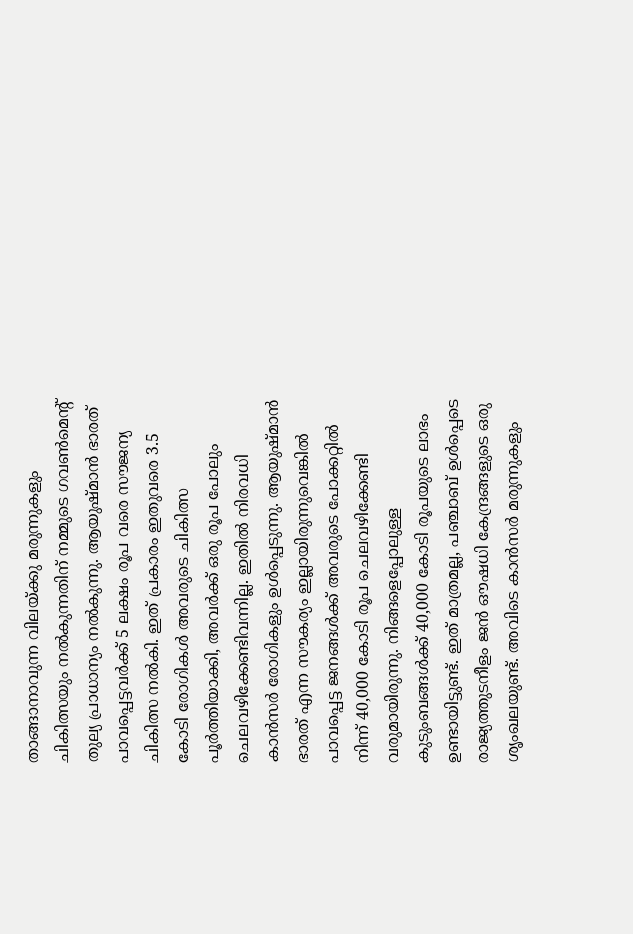താങ്ങാനാവുന്ന വിലയ്ക്കു മരുന്നുകളും ചികിത്സയും നല്‍കുന്നതിന് നമ്മുടെ ഗവണ്‍മെന്റ് തുല്യ പ്രാധാന്യം നല്‍കുന്നു. ആയുഷ്മാന്‍ ഭാരത് പാവപ്പെട്ടവര്‍ക്ക് 5 ലക്ഷം രൂപ വരെ സൗജന്യ ചികിത്സ നല്‍കി. ഇത് പ്രകാരം ഇതുവരെ 3.5 കോടി രോഗികള്‍ അവരുടെ ചികിത്സ പൂര്‍ത്തിയാക്കി, അവര്‍ക്ക് ഒരു രൂപ പോലും ചെലവഴിക്കേണ്ടിവന്നില്ല. ഇതില്‍ നിരവധി കാന്‍സര്‍ രോഗികളും ഉള്‍പ്പെടുന്നു. ആയുഷ്മാന്‍ ഭാരത് എന്ന സൗകര്യം ഇല്ലായിരുന്നുവെങ്കില്‍ പാവപ്പെട്ട ജനങ്ങള്‍ക്ക് അവരുടെ പോക്കറ്റില്‍ നിന്ന് 40,000 കോടി രൂപ ചെലവഴിക്കേണ്ടി വരുമായിരുന്നു. നിങ്ങളെപ്പോലുള്ള കുടുംബങ്ങള്‍ക്ക് 40,000 കോടി രൂപയുടെ ലാഭം ഉണ്ടായിട്ടുണ്ട്. ഇത് മാത്രമല്ല, പഞ്ചാബ് ഉള്‍പ്പെടെ രാജ്യത്തുടനീളം ജന്‍ ഔഷധി കേന്ദ്രങ്ങളുടെ ഒരു ശൃംഖലയുണ്ട്. അവിടെ കാന്‍സര്‍ മരുന്നുകളും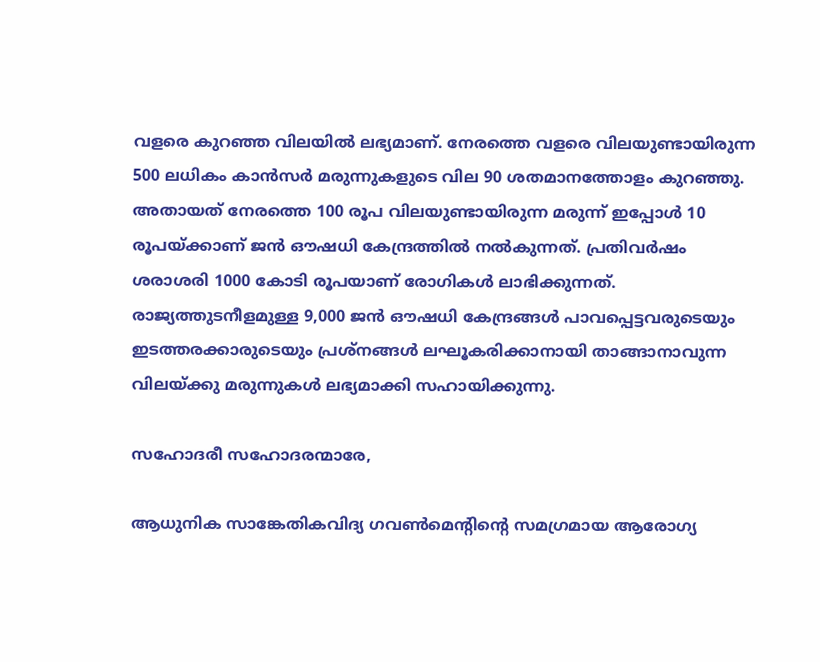വളരെ കുറഞ്ഞ വിലയില്‍ ലഭ്യമാണ്. നേരത്തെ വളരെ വിലയുണ്ടായിരുന്ന 500 ലധികം കാന്‍സര്‍ മരുന്നുകളുടെ വില 90 ശതമാനത്തോളം കുറഞ്ഞു. അതായത് നേരത്തെ 100 രൂപ വിലയുണ്ടായിരുന്ന മരുന്ന് ഇപ്പോള്‍ 10 രൂപയ്ക്കാണ് ജന്‍ ഔഷധി കേന്ദ്രത്തില്‍ നല്‍കുന്നത്. പ്രതിവര്‍ഷം ശരാശരി 1000 കോടി രൂപയാണ് രോഗികള്‍ ലാഭിക്കുന്നത്. രാജ്യത്തുടനീളമുള്ള 9,000 ജന്‍ ഔഷധി കേന്ദ്രങ്ങള്‍ പാവപ്പെട്ടവരുടെയും ഇടത്തരക്കാരുടെയും പ്രശ്നങ്ങള്‍ ലഘൂകരിക്കാനായി താങ്ങാനാവുന്ന വിലയ്ക്കു മരുന്നുകള്‍ ലഭ്യമാക്കി സഹായിക്കുന്നു.

സഹോദരീ സഹോദരന്മാരേ,

ആധുനിക സാങ്കേതികവിദ്യ ഗവണ്‍മെന്റിന്റെ സമഗ്രമായ ആരോഗ്യ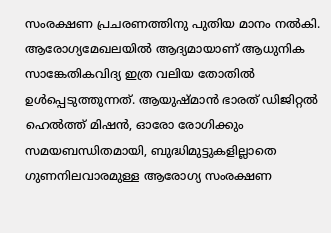സംരക്ഷണ പ്രചരണത്തിനു പുതിയ മാനം നല്‍കി. ആരോഗ്യമേഖലയില്‍ ആദ്യമായാണ് ആധുനിക സാങ്കേതികവിദ്യ ഇത്ര വലിയ തോതില്‍ ഉള്‍പ്പെടുത്തുന്നത്. ആയുഷ്മാന്‍ ഭാരത് ഡിജിറ്റല്‍ ഹെല്‍ത്ത് മിഷന്‍, ഓരോ രോഗിക്കും സമയബന്ധിതമായി, ബുദ്ധിമുട്ടുകളില്ലാതെ ഗുണനിലവാരമുള്ള ആരോഗ്യ സംരക്ഷണ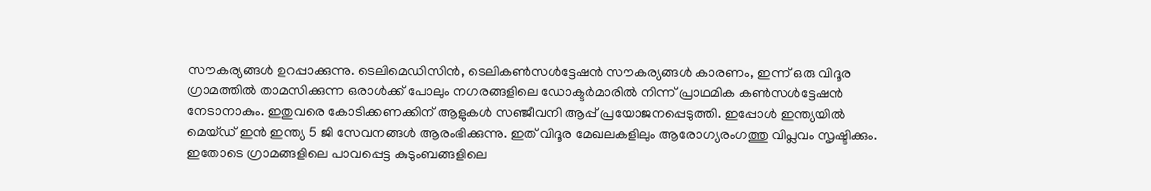സൗകര്യങ്ങള്‍ ഉറപ്പാക്കുന്നു. ടെലിമെഡിസിന്‍, ടെലികണ്‍സള്‍ട്ടേഷന്‍ സൗകര്യങ്ങള്‍ കാരണം, ഇന്ന് ഒരു വിദൂര ഗ്രാമത്തില്‍ താമസിക്കുന്ന ഒരാള്‍ക്ക് പോലും നഗരങ്ങളിലെ ഡോക്ടര്‍മാരില്‍ നിന്ന് പ്രാഥമിക കണ്‍സള്‍ട്ടേഷന്‍ നേടാനാകും. ഇതുവരെ കോടിക്കണക്കിന് ആളുകള്‍ സഞ്ജീവനി ആപ്പ് പ്രയോജനപ്പെടുത്തി. ഇപ്പോള്‍ ഇന്ത്യയില്‍ മെയ്ഡ് ഇന്‍ ഇന്ത്യ 5 ജി സേവനങ്ങള്‍ ആരംഭിക്കുന്നു. ഇത് വിദൂര മേഖലകളിലും ആരോഗ്യരംഗത്തു വിപ്ലവം സൃഷ്ടിക്കും. ഇതോടെ ഗ്രാമങ്ങളിലെ പാവപ്പെട്ട കുടുംബങ്ങളിലെ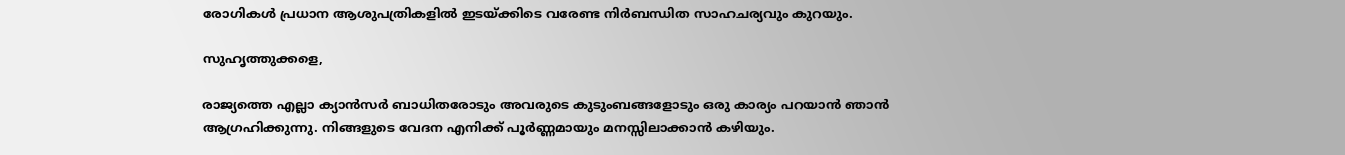രോഗികള്‍ പ്രധാന ആശുപത്രികളില്‍ ഇടയ്ക്കിടെ വരേണ്ട നിര്‍ബന്ധിത സാഹചര്യവും കുറയും.

സുഹൃത്തുക്കളെ,

രാജ്യത്തെ എല്ലാ ക്യാന്‍സര്‍ ബാധിതരോടും അവരുടെ കുടുംബങ്ങളോടും ഒരു കാര്യം പറയാന്‍ ഞാന്‍ ആഗ്രഹിക്കുന്നു. നിങ്ങളുടെ വേദന എനിക്ക് പൂര്‍ണ്ണമായും മനസ്സിലാക്കാന്‍ കഴിയും.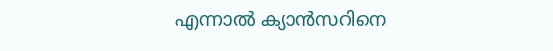എന്നാല്‍ ക്യാന്‍സറിനെ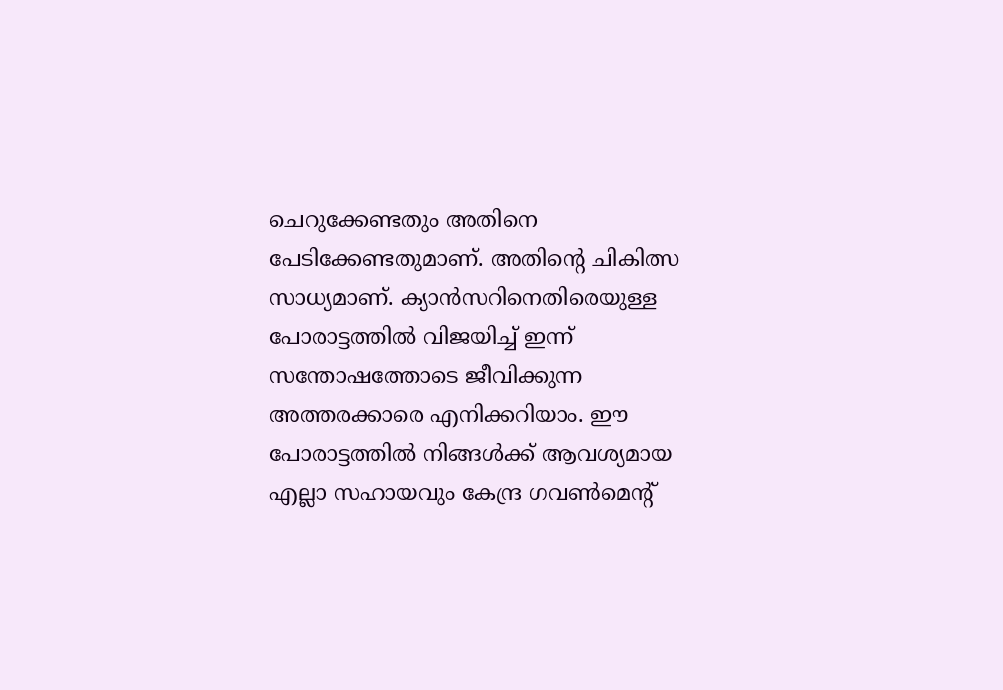ചെറുക്കേണ്ടതും അതിനെ പേടിക്കേണ്ടതുമാണ്. അതിന്റെ ചികിത്സ സാധ്യമാണ്. ക്യാന്‍സറിനെതിരെയുള്ള പോരാട്ടത്തില്‍ വിജയിച്ച് ഇന്ന് സന്തോഷത്തോടെ ജീവിക്കുന്ന അത്തരക്കാരെ എനിക്കറിയാം. ഈ പോരാട്ടത്തില്‍ നിങ്ങള്‍ക്ക് ആവശ്യമായ എല്ലാ സഹായവും കേന്ദ്ര ഗവണ്‍മെന്റ്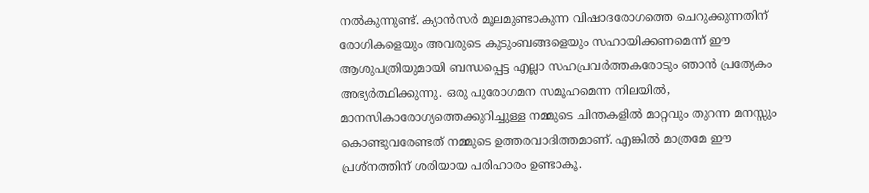നല്‍കുന്നുണ്ട്. ക്യാന്‍സര്‍ മൂലമുണ്ടാകുന്ന വിഷാദരോഗത്തെ ചെറുക്കുന്നതിന് രോഗികളെയും അവരുടെ കുടുംബങ്ങളെയും സഹായിക്കണമെന്ന് ഈ ആശുപത്രിയുമായി ബന്ധപ്പെട്ട എല്ലാ സഹപ്രവര്‍ത്തകരോടും ഞാന്‍ പ്രത്യേകം അഭ്യര്‍ത്ഥിക്കുന്നു. ഒരു പുരോഗമന സമൂഹമെന്ന നിലയില്‍, മാനസികാരോഗ്യത്തെക്കുറിച്ചുള്ള നമ്മുടെ ചിന്തകളില്‍ മാറ്റവും തുറന്ന മനസ്സും കൊണ്ടുവരേണ്ടത് നമ്മുടെ ഉത്തരവാദിത്തമാണ്. എങ്കില്‍ മാത്രമേ ഈ പ്രശ്‌നത്തിന് ശരിയായ പരിഹാരം ഉണ്ടാകൂ.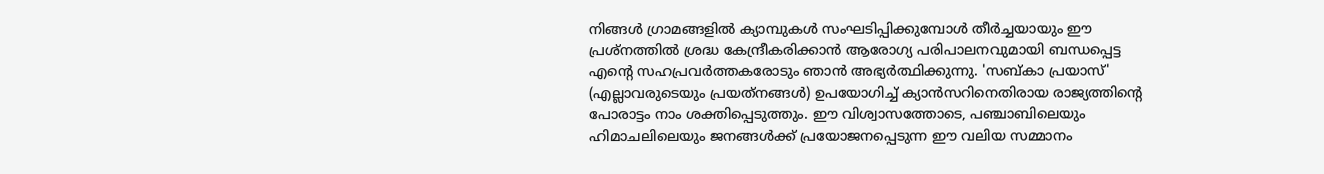നിങ്ങള്‍ ഗ്രാമങ്ങളില്‍ ക്യാമ്പുകള്‍ സംഘടിപ്പിക്കുമ്പോള്‍ തീര്‍ച്ചയായും ഈ പ്രശ്‌നത്തില്‍ ശ്രദ്ധ കേന്ദ്രീകരിക്കാന്‍ ആരോഗ്യ പരിപാലനവുമായി ബന്ധപ്പെട്ട എന്റെ സഹപ്രവര്‍ത്തകരോടും ഞാന്‍ അഭ്യര്‍ത്ഥിക്കുന്നു. 'സബ്കാ പ്രയാസ്' (എല്ലാവരുടെയും പ്രയത്‌നങ്ങള്‍) ഉപയോഗിച്ച് ക്യാന്‍സറിനെതിരായ രാജ്യത്തിന്റെ പോരാട്ടം നാം ശക്തിപ്പെടുത്തും. ഈ വിശ്വാസത്തോടെ, പഞ്ചാബിലെയും ഹിമാചലിലെയും ജനങ്ങള്‍ക്ക് പ്രയോജനപ്പെടുന്ന ഈ വലിയ സമ്മാനം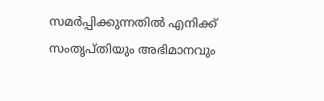സമര്‍പ്പിക്കുന്നതില്‍ എനിക്ക് സംതൃപ്തിയും അഭിമാനവും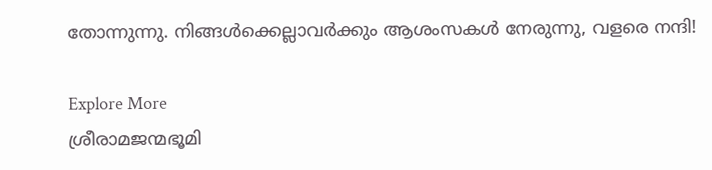തോന്നുന്നു. നിങ്ങള്‍ക്കെല്ലാവര്‍ക്കും ആശംസകള്‍ നേരുന്നു, വളരെ നന്ദി!

Explore More
ശ്രീരാമജന്മഭൂമി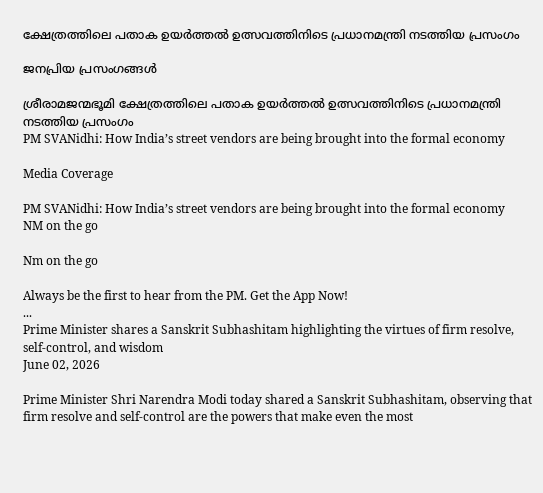ക്ഷേത്രത്തിലെ പതാക ഉയർത്തൽ ഉത്സവത്തിനിടെ പ്രധാനമന്ത്രി നടത്തിയ പ്രസംഗം

ജനപ്രിയ പ്രസംഗങ്ങൾ

ശ്രീരാമജന്മഭൂമി ക്ഷേത്രത്തിലെ പതാക ഉയർത്തൽ ഉത്സവത്തിനിടെ പ്രധാനമന്ത്രി നടത്തിയ പ്രസംഗം
PM SVANidhi: How India’s street vendors are being brought into the formal economy

Media Coverage

PM SVANidhi: How India’s street vendors are being brought into the formal economy
NM on the go

Nm on the go

Always be the first to hear from the PM. Get the App Now!
...
Prime Minister shares a Sanskrit Subhashitam highlighting the virtues of firm resolve, self-control, and wisdom
June 02, 2026

Prime Minister Shri Narendra Modi today shared a Sanskrit Subhashitam, observing that firm resolve and self-control are the powers that make even the most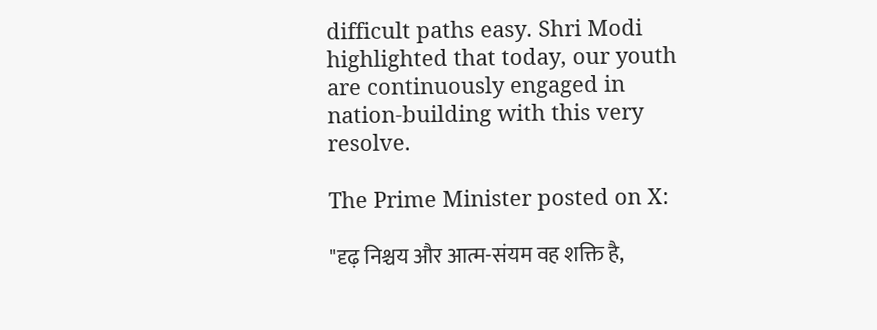difficult paths easy. Shri Modi highlighted that today, our youth are continuously engaged in nation-building with this very resolve.

The Prime Minister posted on X:

"दृढ़ निश्चय और आत्म-संयम वह शक्ति है,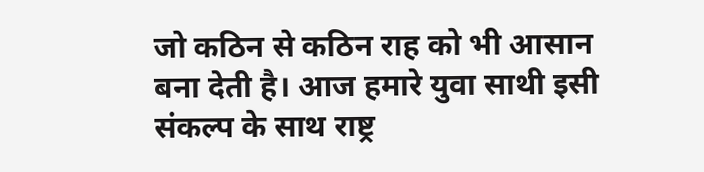जो कठिन से कठिन राह को भी आसान बना देती है। आज हमारे युवा साथी इसी संकल्प के साथ राष्ट्र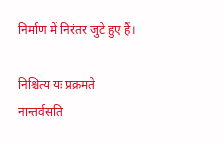निर्माण में निरंतर जुटे हुए हैं।

निश्चित्य यः प्रक्रमते
नान्तर्वसति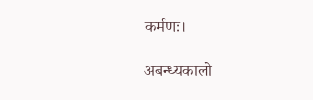कर्मणः।

अबन्ध्यकालो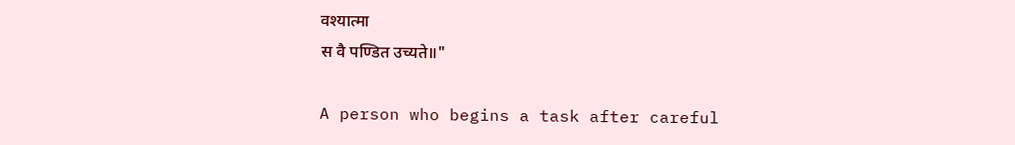वश्यात्मा
स वै पण्डित उच्यते॥"

A person who begins a task after careful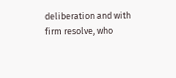deliberation and with firm resolve, who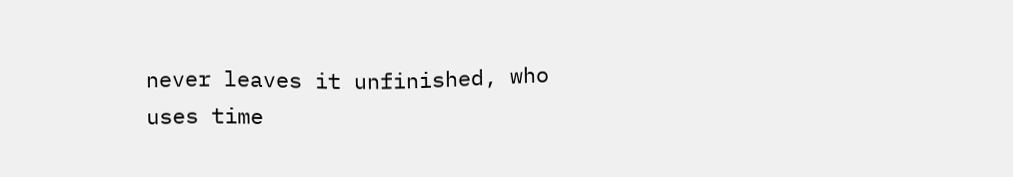never leaves it unfinished, who uses time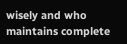wisely and who maintains complete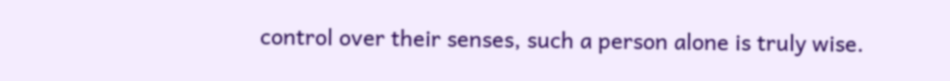control over their senses, such a person alone is truly wise.